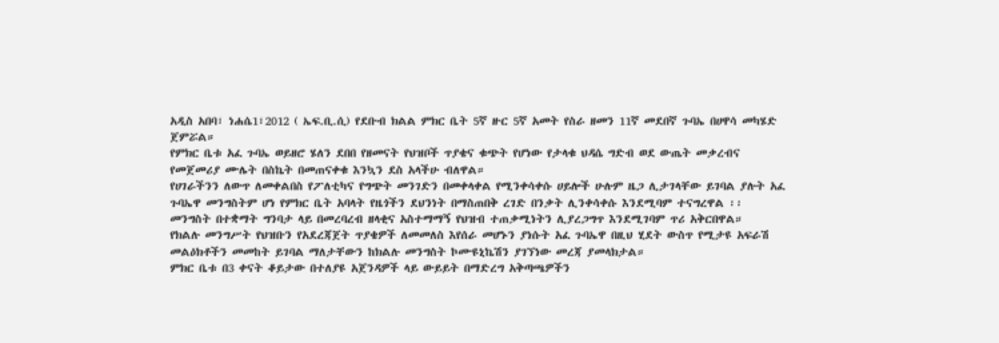አዲስ አበባ፣ ነሐሴ1፣2012 ( ኤፍ.ቢ.ሲ) የደቡብ ክልል ምክር ቤት 5ኛ ዙር 5ኛ አመት የስራ ዘመን 11ኛ መደበኛ ጉባኤ በሀዋሳ መካሄድ ጀምሯል።
የምክር ቤቱ አፈ ጉባኤ ወይዘሮ ሄለን ደበበ የዘመናት የህዝቦች ጥያቄና ቁጭት የሆነው የታላቁ ህዳሴ ግድብ ወደ ውጤት መቃረብና የመጀመሪያ ሙሌት በስኬት በመጠናቀቁ እንኳን ደስ አላችሁ ብለዋል።
የሀገራችንን ለውጥ ለመቀልበስ የፖለቲካና የግጭት መንገድን በመቀላቀል የሚንቀሳቀሱ ሀይሎች ሁሉም ዜጋ ሊታገላቸው ይገባል ያሉት አፈ ጉባኤዋ መንግስትም ሆነ የምክር ቤት አባላት የዜጎችን ደህንነት በማስጠበቅ ረገድ በንቃት ሊንቀሳቀሱ እንደሚባም ተናግረዋል ፡፡
መንግስት በተቋማት ግንባታ ላይ በመረባረብ ዘላቂና አስተማማኝ የህዝብ ተጠቃሚነትን ሊያረጋግጥ እንደሚገባም ጥሪ አቅርበዋል።
የክልሉ መንግሥት የህዝቡን የአደረጃጀት ጥያቄዎች ለመመለስ እየሰራ መሆኑን ያነሱት አፈ ጉባኤዋ በዚህ ሂደት ውስጥ የሚታዩ አፍራሽ መልዕክቶችን መመከት ይገባል ማለታቸውን ከክልሉ መንግስት ኮሙዩኒኬሽን ያገኘነው መረጃ ያመላክታል።
ምክር ቤቱ በ3 ቀናት ቆይታው በተለያዩ አጀንዳዎች ላይ ውይይት በማድረግ አቅጣጫዎችን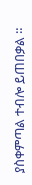ያስቀምጣል ተብሎ ይጠበቃል ።